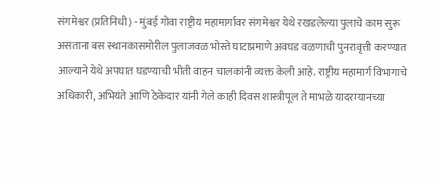संगमेश्वर (प्रतिनिधी) - मुंबई गोवा राष्ट्रीय महामार्गावर संगमेश्वर येथे रखडलेल्या पुलाचे काम सुरू असताना बस स्थानकासमोरील पुलाजवळ भोस्ते घाटाप्रमाणे अवघड वळणाची पुनरावृत्ती करण्यात आल्याने येथे अपघात घडण्याची भीती वाहन चालकांनी व्यक्त केली आहे. राष्ट्रीय महामार्ग विभागाचे अधिकारी, अभियंते आणि ठेकेदार यांनी गेले काही दिवस शास्त्रीपूल ते माभळे यादरम्यानच्या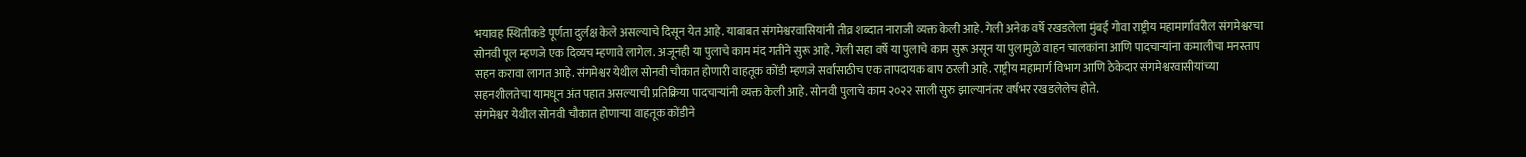भयावह स्थितीकडे पूर्णता दुर्लक्ष केले असल्याचे दिसून येत आहे. याबाबत संगमेश्वरवासियांनी तीव्र शब्दात नाराजी व्यक्त केली आहे. गेली अनेक वर्षे रखडलेला मुंबई गोवा राष्ट्रीय महामार्गावरील संगमेश्वरचा सोनवी पूल म्हणजे एक दिव्यच म्हणावे लागेल. अजूनही या पुलाचे काम मंद गतीने सुरू आहे. गेली सहा वर्षे या पुलाचे काम सुरू असून या पुलामुळे वाहन चालकांना आणि पादचाऱ्यांना कमालीचा मनस्ताप सहन करावा लागत आहे. संगमेश्वर येथील सोनवी चौकात होणारी वाहतूक कोंडी म्हणजे सर्वांसाठीच एक तापदायक बाप ठरली आहे. राष्ट्रीय महामार्ग विभाग आणि ठेकेदार संगमेश्वरवासीयांच्या सहनशीलतेचा यामधून अंत पहात असल्याची प्रतिक्रिया पादचाऱ्यांनी व्यक्त केली आहे. सोनवी पुलाचे काम २०२२ साली सुरु झाल्यानंतर वर्षभर रखडलेलेच होते.
संगमेश्वर येथील सोनवी चौकात होणाऱ्या वाहतूक कोंडीने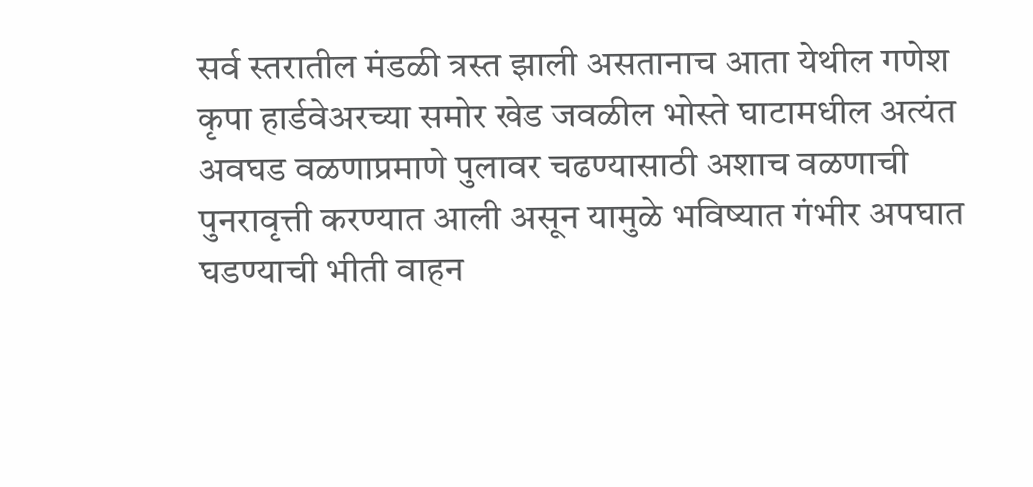सर्व स्तरातील मंडळी त्रस्त झाली असतानाच आता येथील गणेश कृपा हार्डवेअरच्या समोर खेड जवळील भोस्ते घाटामधील अत्यंत अवघड वळणाप्रमाणे पुलावर चढण्यासाठी अशाच वळणाची पुनरावृत्ती करण्यात आली असून यामुळे भविष्यात गंभीर अपघात घडण्याची भीती वाहन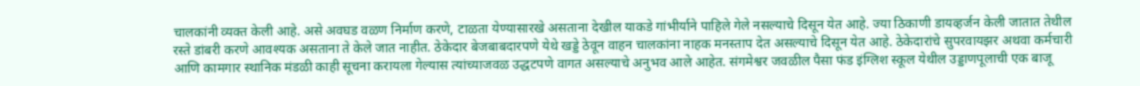चालकांनी व्यक्त केली आहे. असे अवघड वळण निर्माण करणे, टाळता येण्यासारखे असताना देखील याकडे गांभीर्याने पाहिले गेले नसल्याचे दिसून येत आहे. ज्या ठिकाणी डायव्हर्जन केली जातात तेथील रस्ते डांबरी करणे आवश्यक असताना ते केले जात नाहीत. ठेकेदार बेजबाबदारपणे येथे खड्डे ठेवून वाहन चालकांना नाहक मनस्ताप देत असल्याचे दिसून येत आहे. ठेकेदारांचे सुपरवायझर अथवा कर्मचारी आणि कामगार स्थानिक मंडळी काही सूचना करायला गेल्यास त्यांच्याजवळ उद्धटपणे वागत असल्याचे अनुभव आले आहेत. संगमेश्वर जवळील पैसा फंड इंग्लिश स्कूल येथील उड्डाणपूलाची एक बाजू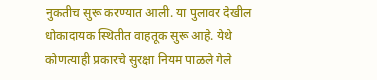नुकतीच सुरू करण्यात आली. या पुलावर देखील धोकादायक स्थितीत वाहतूक सुरू आहे. येथे कोणत्याही प्रकारचे सुरक्षा नियम पाळले गेले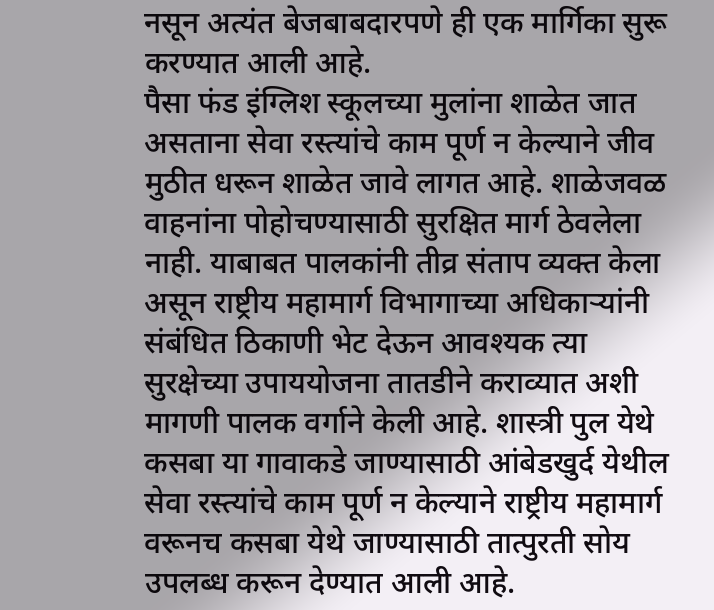नसून अत्यंत बेजबाबदारपणे ही एक मार्गिका सुरू करण्यात आली आहे.
पैसा फंड इंग्लिश स्कूलच्या मुलांना शाळेत जात असताना सेवा रस्त्यांचे काम पूर्ण न केल्याने जीव मुठीत धरून शाळेत जावे लागत आहे. शाळेजवळ वाहनांना पोहोचण्यासाठी सुरक्षित मार्ग ठेवलेला नाही. याबाबत पालकांनी तीव्र संताप व्यक्त केला असून राष्ट्रीय महामार्ग विभागाच्या अधिकाऱ्यांनी संबंधित ठिकाणी भेट देऊन आवश्यक त्या सुरक्षेच्या उपाययोजना तातडीने कराव्यात अशी मागणी पालक वर्गाने केली आहे. शास्त्री पुल येथे कसबा या गावाकडे जाण्यासाठी आंबेडखुर्द येथील सेवा रस्त्यांचे काम पूर्ण न केल्याने राष्ट्रीय महामार्ग वरूनच कसबा येथे जाण्यासाठी तात्पुरती सोय उपलब्ध करून देण्यात आली आहे.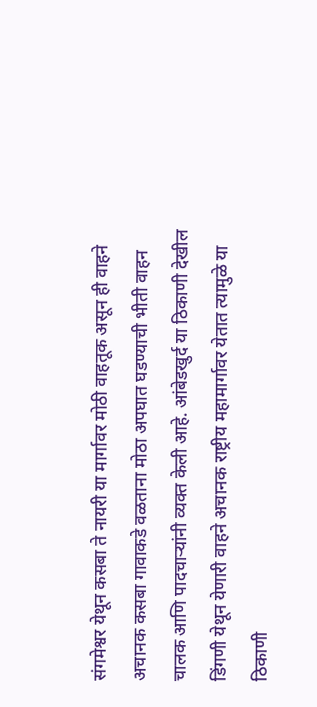संगमेश्वर येथून कसबा ते नायरी या मार्गावर मोठी वाहतूक असून ही वाहने अचानक कसबा गावाकडे वळताना मोठा अपघात घडण्याची भीती वाहन चालक आणि पादचाऱ्यांनी व्यक्त केली आहे. आंबेडखुर्द या ठिकाणी देखील डिंगणी येथून येणारी वाहने अचानक राष्ट्रीय महामार्गावर येतात त्यामुळे या ठिकाणी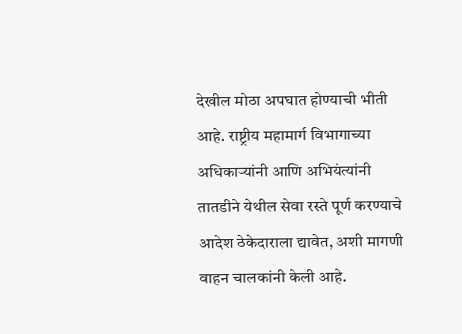देखील मोठा अपघात होण्याची भीती आहे. राष्ट्रीय महामार्ग विभागाच्या अधिकाऱ्यांनी आणि अभियंत्यांनी तातडीने येथील सेवा रस्ते पूर्ण करण्याचे आदेश ठेकेदाराला द्यावेत, अशी मागणी वाहन चालकांनी केली आहे.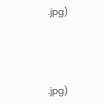.jpg)




.jpg)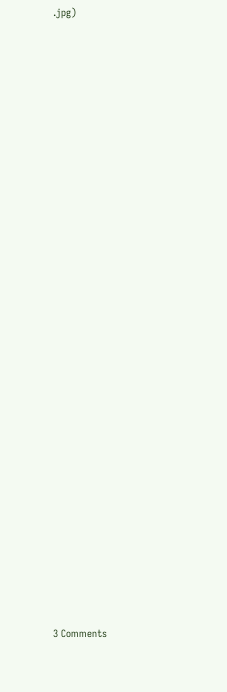.jpg)


























3 Comments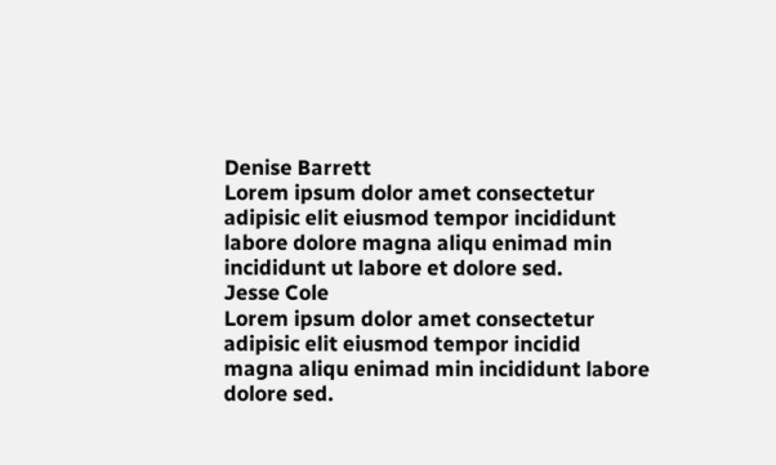Denise Barrett
Lorem ipsum dolor amet consectetur adipisic elit eiusmod tempor incididunt labore dolore magna aliqu enimad min incididunt ut labore et dolore sed.
Jesse Cole
Lorem ipsum dolor amet consectetur adipisic elit eiusmod tempor incidid magna aliqu enimad min incididunt labore dolore sed.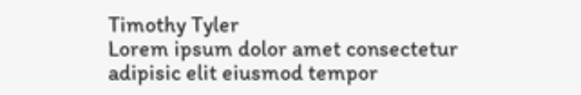Timothy Tyler
Lorem ipsum dolor amet consectetur adipisic elit eiusmod tempor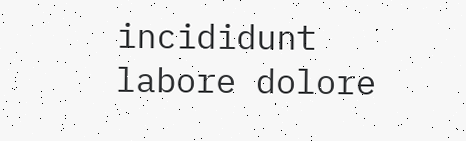incididunt labore dolore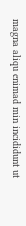magna aliqu enimad min incididunt ut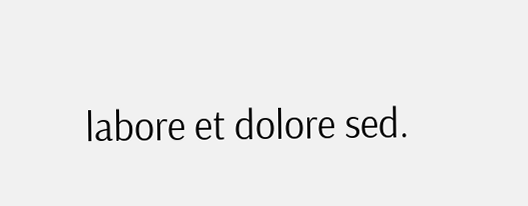labore et dolore sed.